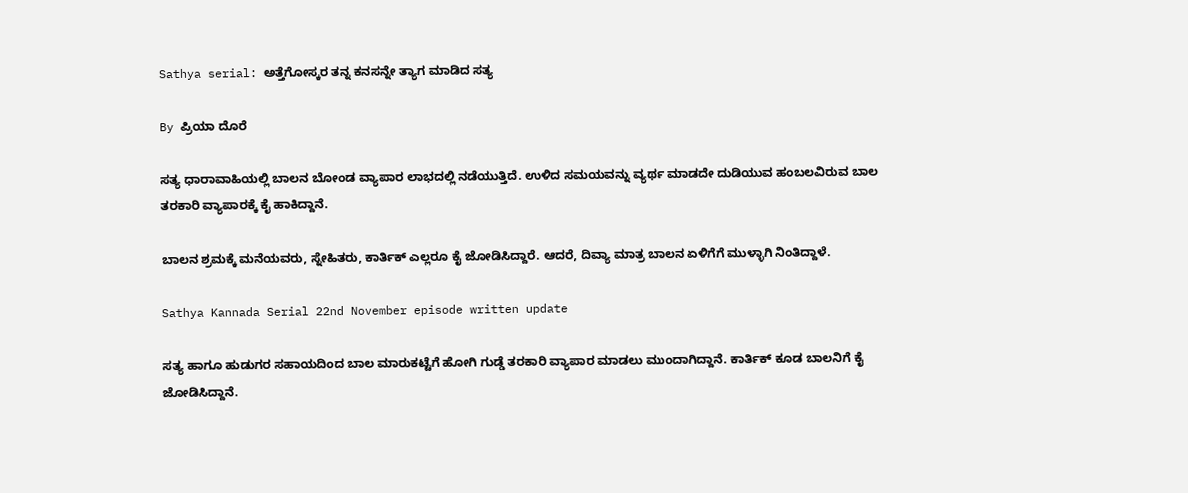Sathya serial: ಅತ್ತೆಗೋಸ್ಕರ ತನ್ನ ಕನಸನ್ನೇ ತ್ಯಾಗ ಮಾಡಿದ ಸತ್ಯ

By ಪ್ರಿಯಾ ದೊರೆ

ಸತ್ಯ ಧಾರಾವಾಹಿಯಲ್ಲಿ ಬಾಲನ ಬೋಂಡ ವ್ಯಾಪಾರ ಲಾಭದಲ್ಲಿ ನಡೆಯುತ್ತಿದೆ. ಉಳಿದ ಸಮಯವನ್ನು ವ್ಯರ್ಥ ಮಾಡದೇ ದುಡಿಯುವ ಹಂಬಲವಿರುವ ಬಾಲ ತರಕಾರಿ ವ್ಯಾಪಾರಕ್ಕೆ ಕೈ ಹಾಕಿದ್ದಾನೆ.

ಬಾಲನ ಶ್ರಮಕ್ಕೆ ಮನೆಯವರು, ಸ್ನೇಹಿತರು, ಕಾರ್ತಿಕ್ ಎಲ್ಲರೂ ಕೈ ಜೋಡಿಸಿದ್ದಾರೆ. ಆದರೆ, ದಿವ್ಯಾ ಮಾತ್ರ ಬಾಲನ ಏಳಿಗೆಗೆ ಮುಳ್ಳಾಗಿ ನಿಂತಿದ್ದಾಳೆ.

Sathya Kannada Serial 22nd November episode written update

ಸತ್ಯ ಹಾಗೂ ಹುಡುಗರ ಸಹಾಯದಿಂದ ಬಾಲ ಮಾರುಕಟ್ಟೆಗೆ ಹೋಗಿ ಗುಡ್ಡೆ ತರಕಾರಿ ವ್ಯಾಪಾರ ಮಾಡಲು ಮುಂದಾಗಿದ್ದಾನೆ. ಕಾರ್ತಿಕ್ ಕೂಡ ಬಾಲನಿಗೆ ಕೈ ಜೋಡಿಸಿದ್ದಾನೆ.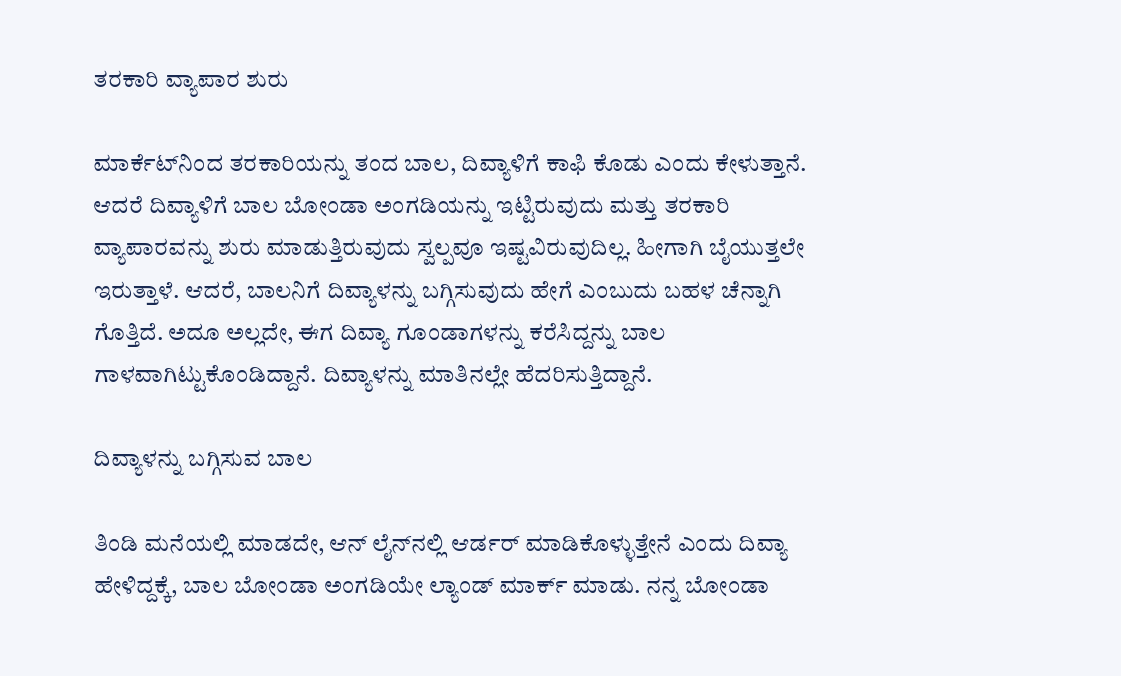ತರಕಾರಿ ವ್ಯಾಪಾರ ಶುರು

ಮಾರ್ಕೆಟ್‌ನಿಂದ ತರಕಾರಿಯನ್ನು ತಂದ ಬಾಲ, ದಿವ್ಯಾಳಿಗೆ ಕಾಫಿ ಕೊಡು ಎಂದು ಕೇಳುತ್ತಾನೆ. ಆದರೆ ದಿವ್ಯಾಳಿಗೆ ಬಾಲ ಬೋಂಡಾ ಅಂಗಡಿಯನ್ನು ಇಟ್ಟಿರುವುದು ಮತ್ತು ತರಕಾರಿ ವ್ಯಾಪಾರವನ್ನು ಶುರು ಮಾಡುತ್ತಿರುವುದು ಸ್ವಲ್ಪವೂ ಇಷ್ಟವಿರುವುದಿಲ್ಲ. ಹೀಗಾಗಿ ಬೈಯುತ್ತಲೇ ಇರುತ್ತಾಳೆ. ಆದರೆ, ಬಾಲನಿಗೆ ದಿವ್ಯಾಳನ್ನು ಬಗ್ಗಿಸುವುದು ಹೇಗೆ ಎಂಬುದು ಬಹಳ ಚೆನ್ನಾಗಿ ಗೊತ್ತಿದೆ. ಅದೂ ಅಲ್ಲದೇ, ಈಗ ದಿವ್ಯಾ ಗೂಂಡಾಗಳನ್ನು ಕರೆಸಿದ್ದನ್ನು ಬಾಲ ಗಾಳವಾಗಿಟ್ಟುಕೊಂಡಿದ್ದಾನೆ. ದಿವ್ಯಾಳನ್ನು ಮಾತಿನಲ್ಲೇ ಹೆದರಿಸುತ್ತಿದ್ದಾನೆ.

ದಿವ್ಯಾಳನ್ನು ಬಗ್ಗಿಸುವ ಬಾಲ

ತಿಂಡಿ ಮನೆಯಲ್ಲಿ ಮಾಡದೇ, ಆನ್ ಲೈನ್‌ನಲ್ಲಿ ಆರ್ಡರ್ ಮಾಡಿಕೊಳ್ಳುತ್ತೇನೆ ಎಂದು ದಿವ್ಯಾ ಹೇಳಿದ್ದಕ್ಕೆ, ಬಾಲ ಬೋಂಡಾ ಅಂಗಡಿಯೇ ಲ್ಯಾಂಡ್ ಮಾರ್ಕ್ ಮಾಡು. ನನ್ನ ಬೋಂಡಾ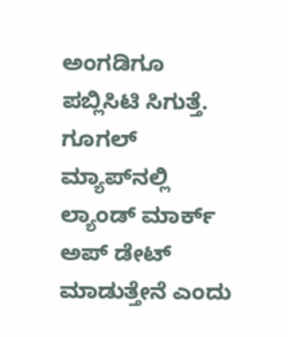ಅಂಗಡಿಗೂ ಪಬ್ಲಿಸಿಟಿ ಸಿಗುತ್ತೆ. ಗೂಗಲ್ ಮ್ಯಾಪ್‌ನಲ್ಲಿ ಲ್ಯಾಂಡ್ ಮಾರ್ಕ್ ಅಪ್ ಡೇಟ್ ಮಾಡುತ್ತೇನೆ ಎಂದು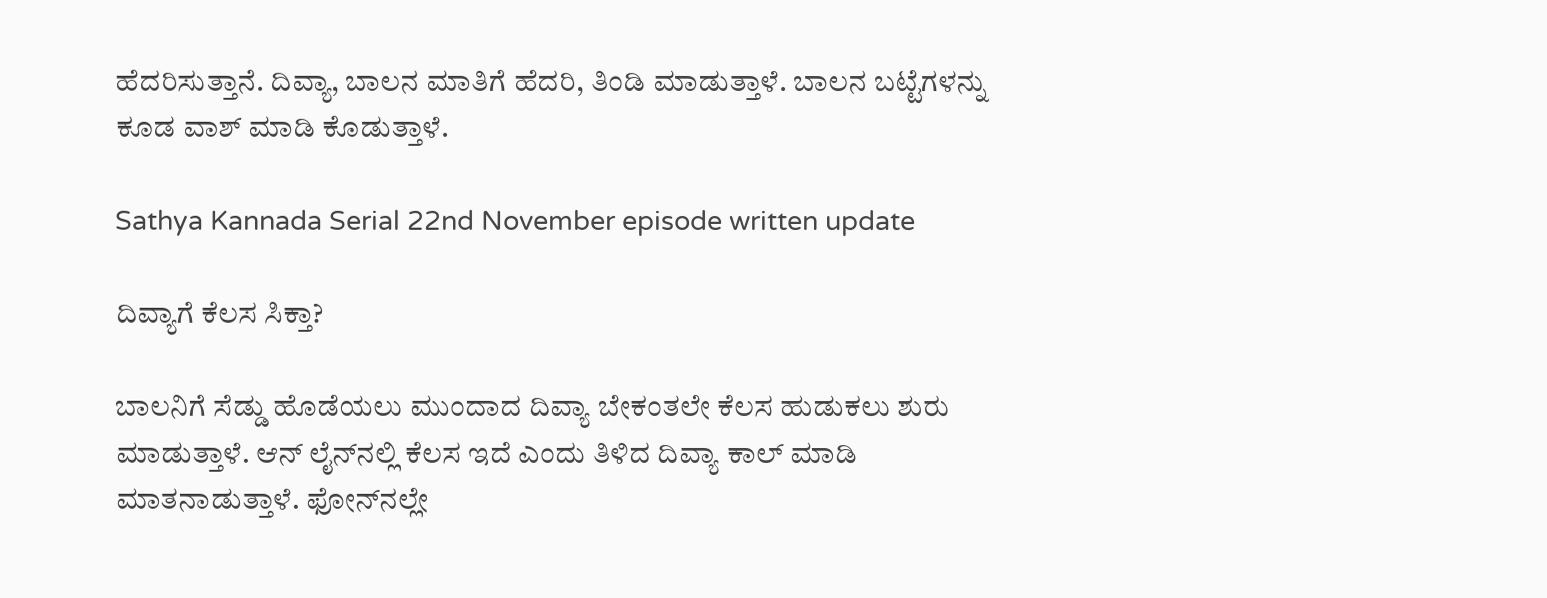ಹೆದರಿಸುತ್ತಾನೆ. ದಿವ್ಯಾ, ಬಾಲನ ಮಾತಿಗೆ ಹೆದರಿ, ತಿಂಡಿ ಮಾಡುತ್ತಾಳೆ. ಬಾಲನ ಬಟ್ಟೆಗಳನ್ನು ಕೂಡ ವಾಶ್ ಮಾಡಿ ಕೊಡುತ್ತಾಳೆ.

Sathya Kannada Serial 22nd November episode written update

ದಿವ್ಯಾಗೆ ಕೆಲಸ ಸಿಕ್ತಾ?

ಬಾಲನಿಗೆ ಸೆಡ್ಡು ಹೊಡೆಯಲು ಮುಂದಾದ ದಿವ್ಯಾ ಬೇಕಂತಲೇ ಕೆಲಸ ಹುಡುಕಲು ಶುರು ಮಾಡುತ್ತಾಳೆ. ಆನ್ ಲೈನ್‌ನಲ್ಲಿ ಕೆಲಸ ಇದೆ ಎಂದು ತಿಳಿದ ದಿವ್ಯಾ ಕಾಲ್ ಮಾಡಿ ಮಾತನಾಡುತ್ತಾಳೆ. ಫೋನ್‌ನಲ್ಲೇ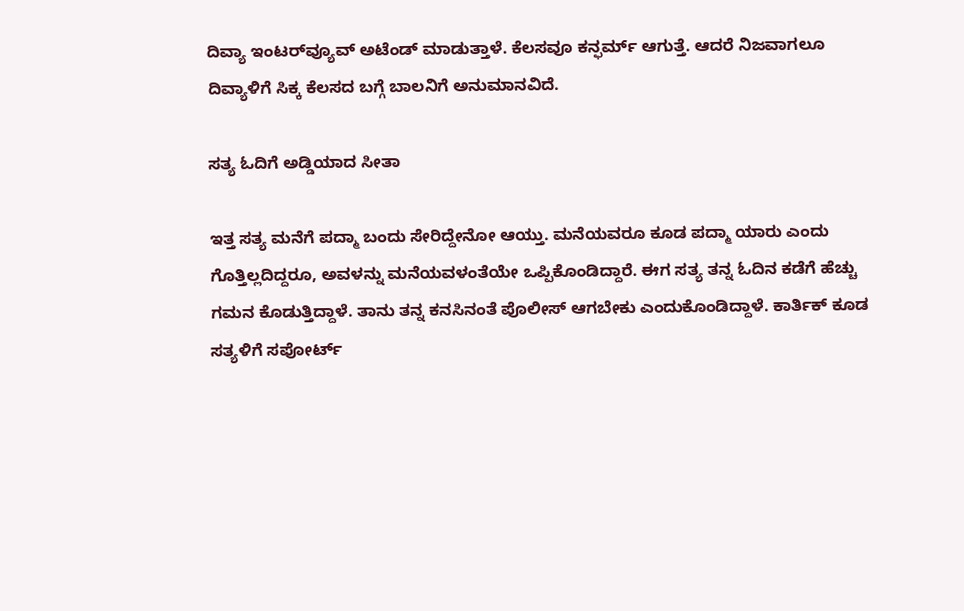ದಿವ್ಯಾ ಇಂಟರ್‌ವ್ಯೂವ್ ಅಟೆಂಡ್ ಮಾಡುತ್ತಾಳೆ. ಕೆಲಸವೂ ಕನ್ಫರ್ಮ್ ಆಗುತ್ತೆ. ಆದರೆ ನಿಜವಾಗಲೂ ದಿವ್ಯಾಳಿಗೆ ಸಿಕ್ಕ ಕೆಲಸದ ಬಗ್ಗೆ ಬಾಲನಿಗೆ ಅನುಮಾನವಿದೆ.

ಸತ್ಯ ಓದಿಗೆ ಅಡ್ಡಿಯಾದ ಸೀತಾ

ಇತ್ತ ಸತ್ಯ ಮನೆಗೆ ಪದ್ಮಾ ಬಂದು ಸೇರಿದ್ದೇನೋ ಆಯ್ತು. ಮನೆಯವರೂ ಕೂಡ ಪದ್ಮಾ ಯಾರು ಎಂದು ಗೊತ್ತಿಲ್ಲದಿದ್ದರೂ, ಅವಳನ್ನು ಮನೆಯವಳಂತೆಯೇ ಒಪ್ಪಿಕೊಂಡಿದ್ದಾರೆ. ಈಗ ಸತ್ಯ ತನ್ನ ಓದಿನ ಕಡೆಗೆ ಹೆಚ್ಚು ಗಮನ ಕೊಡುತ್ತಿದ್ದಾಳೆ. ತಾನು ತನ್ನ ಕನಸಿನಂತೆ ಪೊಲೀಸ್ ಆಗಬೇಕು ಎಂದುಕೊಂಡಿದ್ದಾಳೆ. ಕಾರ್ತಿಕ್ ಕೂಡ ಸತ್ಯಳಿಗೆ ಸಪೋರ್ಟ್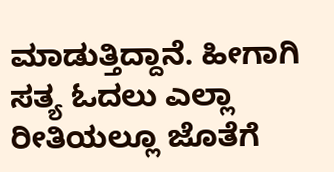ಮಾಡುತ್ತಿದ್ದಾನೆ. ಹೀಗಾಗಿ ಸತ್ಯ ಓದಲು ಎಲ್ಲಾ ರೀತಿಯಲ್ಲೂ ಜೊತೆಗೆ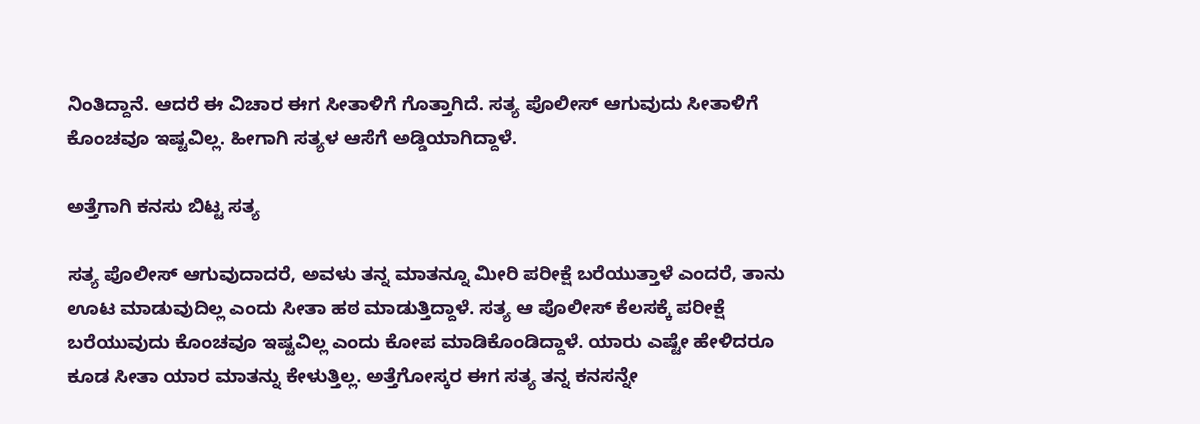ನಿಂತಿದ್ದಾನೆ. ಆದರೆ ಈ ವಿಚಾರ ಈಗ ಸೀತಾಳಿಗೆ ಗೊತ್ತಾಗಿದೆ. ಸತ್ಯ ಪೊಲೀಸ್ ಆಗುವುದು ಸೀತಾಳಿಗೆ ಕೊಂಚವೂ ಇಷ್ಟವಿಲ್ಲ. ಹೀಗಾಗಿ ಸತ್ಯಳ ಆಸೆಗೆ ಅಡ್ಡಿಯಾಗಿದ್ದಾಳೆ.

ಅತ್ತೆಗಾಗಿ ಕನಸು ಬಿಟ್ಟ ಸತ್ಯ

ಸತ್ಯ ಪೊಲೀಸ್ ಆಗುವುದಾದರೆ, ಅವಳು ತನ್ನ ಮಾತನ್ನೂ ಮೀರಿ ಪರೀಕ್ಷೆ ಬರೆಯುತ್ತಾಳೆ ಎಂದರೆ, ತಾನು ಊಟ ಮಾಡುವುದಿಲ್ಲ ಎಂದು ಸೀತಾ ಹಠ ಮಾಡುತ್ತಿದ್ದಾಳೆ. ಸತ್ಯ ಆ ಪೊಲೀಸ್ ಕೆಲಸಕ್ಕೆ ಪರೀಕ್ಷೆ ಬರೆಯುವುದು ಕೊಂಚವೂ ಇಷ್ಟವಿಲ್ಲ ಎಂದು ಕೋಪ ಮಾಡಿಕೊಂಡಿದ್ದಾಳೆ. ಯಾರು ಎಷ್ಟೇ ಹೇಳಿದರೂ ಕೂಡ ಸೀತಾ ಯಾರ ಮಾತನ್ನು ಕೇಳುತ್ತಿಲ್ಲ. ಅತ್ತೆಗೋಸ್ಕರ ಈಗ ಸತ್ಯ ತನ್ನ ಕನಸನ್ನೇ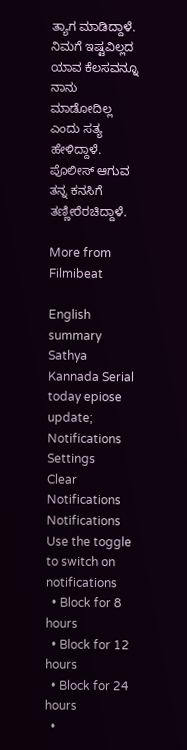ತ್ಯಾಗ ಮಾಡಿದ್ದಾಳೆ. ನಿಮಗೆ ಇಷ್ಟವಿಲ್ಲದ ಯಾವ ಕೆಲಸವನ್ನೂ ನಾನು ಮಾಡೋದಿಲ್ಲ ಎಂದು ಸತ್ಯ ಹೇಳಿದ್ದಾಳೆ. ಪೊಲೀಸ್ ಆಗುವ ತನ್ನ ಕನಸಿಗೆ ತಣ್ಣೀರೆರಚಿದ್ದಾಳೆ.

More from Filmibeat

English summary
Sathya Kannada Serial today epiose update;
Notifications
Settings
Clear Notifications
Notifications
Use the toggle to switch on notifications
  • Block for 8 hours
  • Block for 12 hours
  • Block for 24 hours
  •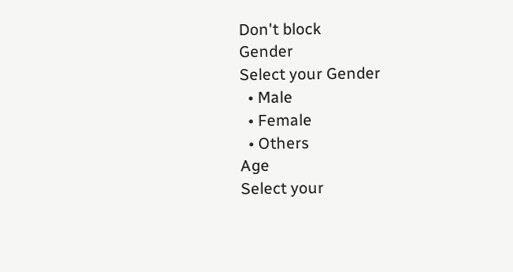Don't block
Gender
Select your Gender
  • Male
  • Female
  • Others
Age
Select your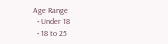Age Range
  • Under 18
  • 18 to 25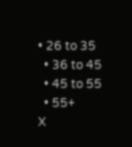• 26 to 35
  • 36 to 45
  • 45 to 55
  • 55+
X